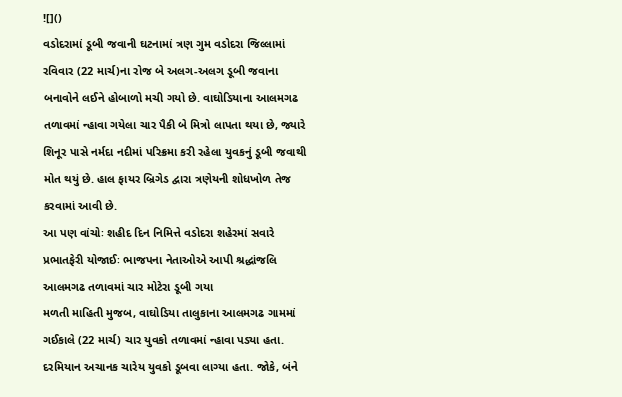![]()
વડોદરામાં ડૂબી જવાની ઘટનામાં ત્રણ ગુમ વડોદરા જિલ્લામાં રવિવાર (22 માર્ચ)ના રોજ બે અલગ-અલગ ડૂબી જવાના બનાવોને લઈને હોબાળો મચી ગયો છે. વાઘોડિયાના આલમગઢ તળાવમાં ન્હાવા ગયેલા ચાર પૈકી બે મિત્રો લાપતા થયા છે, જ્યારે શિનૂર પાસે નર્મદા નદીમાં પરિક્રમા કરી રહેલા યુવકનું ડૂબી જવાથી મોત થયું છે. હાલ ફાયર બ્રિગેડ દ્વારા ત્રણેયની શોધખોળ તેજ કરવામાં આવી છે.
આ પણ વાંચોઃ શહીદ દિન નિમિત્તે વડોદરા શહેરમાં સવારે પ્રભાતફેરી યોજાઈઃ ભાજપના નેતાઓએ આપી શ્રદ્ધાંજલિ
આલમગઢ તળાવમાં ચાર મોટેરા ડૂબી ગયા
મળતી માહિતી મુજબ, વાઘોડિયા તાલુકાના આલમગઢ ગામમાં ગઈકાલે (22 માર્ચ) ચાર યુવકો તળાવમાં ન્હાવા પડ્યા હતા. દરમિયાન અચાનક ચારેય યુવકો ડૂબવા લાગ્યા હતા. જોકે, બંને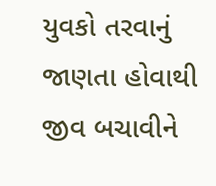યુવકો તરવાનું જાણતા હોવાથી જીવ બચાવીને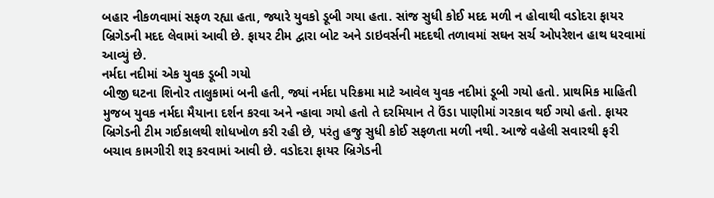બહાર નીકળવામાં સફળ રહ્યા હતા, જ્યારે યુવકો ડૂબી ગયા હતા. સાંજ સુધી કોઈ મદદ મળી ન હોવાથી વડોદરા ફાયર બ્રિગેડની મદદ લેવામાં આવી છે. ફાયર ટીમ દ્વારા બોટ અને ડાઇવર્સની મદદથી તળાવમાં સઘન સર્ચ ઓપરેશન હાથ ધરવામાં આવ્યું છે.
નર્મદા નદીમાં એક યુવક ડૂબી ગયો
બીજી ઘટના શિનોર તાલુકામાં બની હતી, જ્યાં નર્મદા પરિક્રમા માટે આવેલ યુવક નદીમાં ડૂબી ગયો હતો. પ્રાથમિક માહિતી મુજબ યુવક નર્મદા મૈયાના દર્શન કરવા અને ન્હાવા ગયો હતો તે દરમિયાન તે ઉંડા પાણીમાં ગરકાવ થઈ ગયો હતો. ફાયર બ્રિગેડની ટીમ ગઈકાલથી શોધખોળ કરી રહી છે, પરંતુ હજુ સુધી કોઈ સફળતા મળી નથી. આજે વહેલી સવારથી ફરી બચાવ કામગીરી શરૂ કરવામાં આવી છે. વડોદરા ફાયર બ્રિગેડની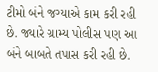ટીમો બંને જગ્યાએ કામ કરી રહી છે. જ્યારે ગ્રામ્ય પોલીસ પણ આ બંને બાબતે તપાસ કરી રહી છે.